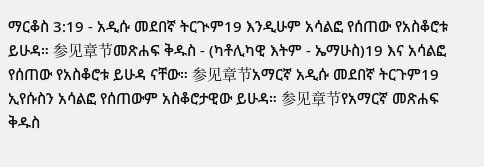ማርቆስ 3:19 - አዲሱ መደበኛ ትርጒም19 እንዲሁም አሳልፎ የሰጠው የአስቆሮቱ ይሁዳ። 参见章节መጽሐፍ ቅዱስ - (ካቶሊካዊ እትም - ኤማሁስ)19 እና አሳልፎ የሰጠው የአስቆሮቱ ይሁዳ ናቸው። 参见章节አማርኛ አዲሱ መደበኛ ትርጉም19 ኢየሱስን አሳልፎ የሰጠውም አስቆሮታዊው ይሁዳ። 参见章节የአማርኛ መጽሐፍ ቅዱስ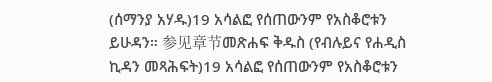(ሰማንያ አሃዱ)19 አሳልፎ የሰጠውንም የአስቆሮቱን ይሁዳን። 参见章节መጽሐፍ ቅዱስ (የብሉይና የሐዲስ ኪዳን መጻሕፍት)19 አሳልፎ የሰጠውንም የአስቆሮቱን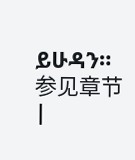ይሁዳን። 参见章节 |